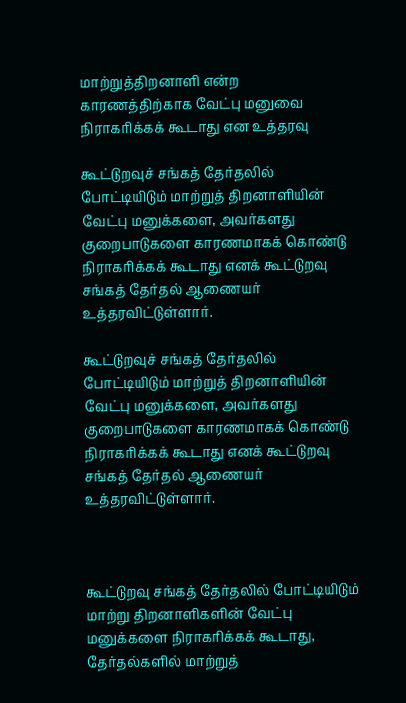மாற்றுத்திறனாளி என்ற காரணத்திற்காக வேட்பு மனுவை நிராகரிக்கக் கூடாது என உத்தரவு

கூட்டுறவுச் சங்கத் தேர்தலில் போட்டியிடும் மாற்றுத் திறனாளியின் வேட்பு மனுக்களை, அவர்களது குறைபாடுகளை காரணமாகக் கொண்டு நிராகரிக்கக் கூடாது எனக் கூட்டுறவு சங்கத் தேர்தல் ஆணையர் உத்தரவிட்டுள்ளார்.

கூட்டுறவுச் சங்கத் தேர்தலில் போட்டியிடும் மாற்றுத் திறனாளியின் வேட்பு மனுக்களை, அவர்களது குறைபாடுகளை காரணமாகக் கொண்டு நிராகரிக்கக் கூடாது எனக் கூட்டுறவு சங்கத் தேர்தல் ஆணையர் உத்தரவிட்டுள்ளார்.



கூட்டுறவு சங்கத் தேர்தலில் போட்டியிடும் மாற்று திறனாளிகளின் வேட்பு மனுக்களை நிராகரிக்கக் கூடாது, தேர்தல்களில் மாற்றுத்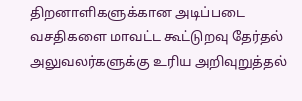திறனாளிகளுக்கான அடிப்படை வசதிகளை மாவட்ட கூட்டுறவு தேர்தல் அலுவலர்களுக்கு உரிய அறிவுறுத்தல்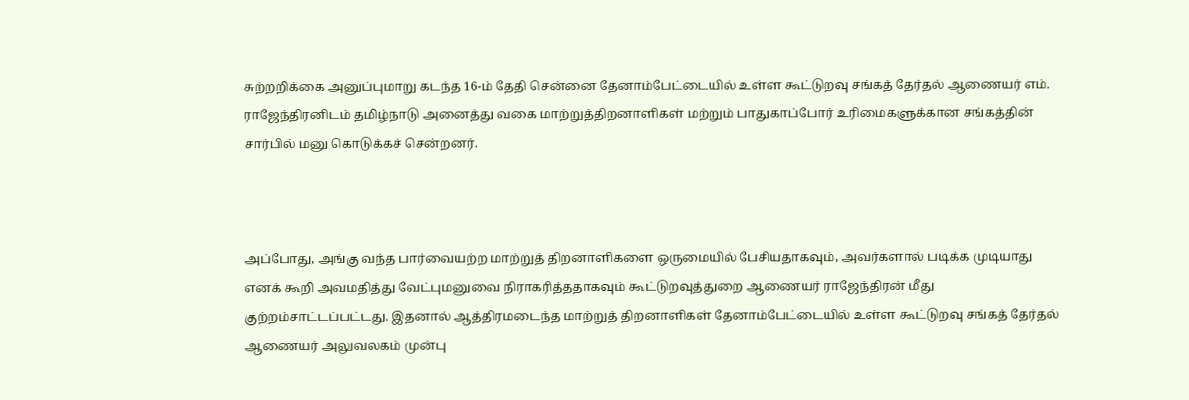சுற்றறிக்கை அனுப்புமாறு கடந்த 16-ம் தேதி சென்னை தேனாம்பேட்டையில் உள்ள கூட்டுறவு சங்கத் தேர்தல் ஆணையர் எம். ராஜேந்திரனிடம் தமிழ்நாடு அனைத்து வகை மாற்றுத்திறனாளிகள் மற்றும் பாதுகாப்போர் உரிமைகளுக்கான சங்கத்தின் சார்பில் மனு கொடுக்கச் சென்றனர்.



அப்போது, அங்கு வந்த பார்வையற்ற மாற்றுத் திறனாளிகளை ஒருமையில் பேசியதாகவும், அவர்களால் படிக்க முடியாது எனக் கூறி அவமதித்து வேட்புமனுவை நிராகரித்ததாகவும் கூட்டுறவுத்துறை ஆணையர் ராஜேந்திரன் மீது குற்றம்சாட்டப்பட்டது. இதனால் ஆத்திரமடைந்த மாற்றுத் திறனாளிகள் தேனாம்பேட்டையில் உள்ள கூட்டுறவு சங்கத் தேர்தல் ஆணையர் அலுவலகம் முன்பு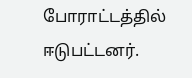போராட்டத்தில் ஈடுபட்டனர்.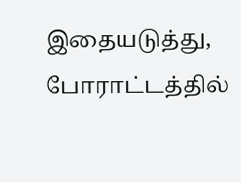இதையடுத்து, போராட்டத்தில்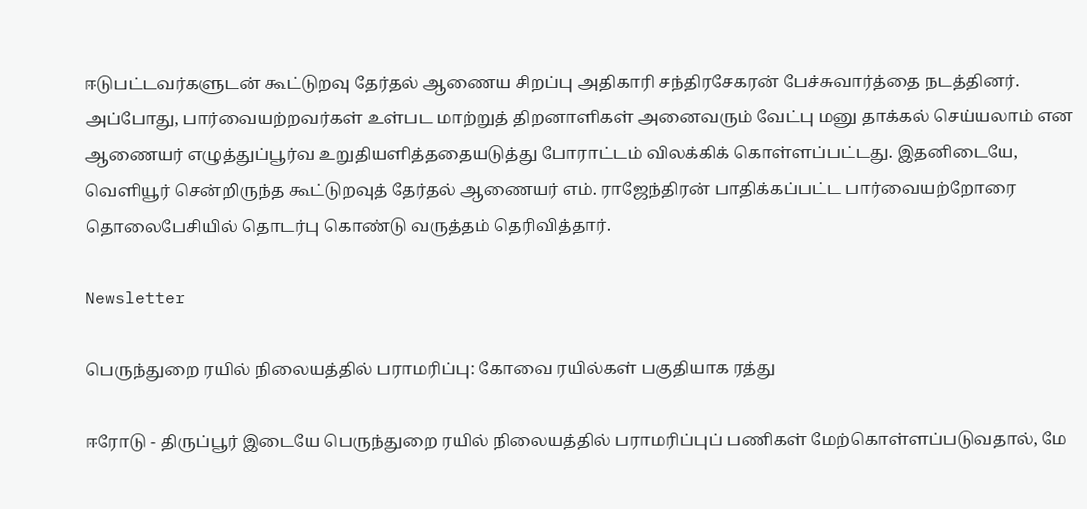ஈடுபட்டவர்களுடன் கூட்டுறவு தேர்தல் ஆணைய சிறப்பு அதிகாரி சந்திரசேகரன் பேச்சுவார்த்தை நடத்தினர். அப்போது, பார்வையற்றவர்கள் உள்பட மாற்றுத் திறனாளிகள் அனைவரும் வேட்பு மனு தாக்கல் செய்யலாம் என ஆணையர் எழுத்துப்பூர்வ உறுதியளித்ததையடுத்து போராட்டம் விலக்கிக் கொள்ளப்பட்டது. இதனிடையே, வெளியூர் சென்றிருந்த கூட்டுறவுத் தேர்தல் ஆணையர் எம். ராஜேந்திரன் பாதிக்கப்பட்ட பார்வையற்றோரை தொலைபேசியில் தொடர்பு கொண்டு வருத்தம் தெரிவித்தார்.

Newsletter

பெருந்துறை ரயில் நிலையத்தில் பராமரிப்பு: கோவை ரயில்கள் பகுதியாக ரத்து

ஈரோடு - திருப்பூர் இடையே பெருந்துறை ரயில் நிலையத்தில் பராமரிப்புப் பணிகள் மேற்கொள்ளப்படுவதால், மே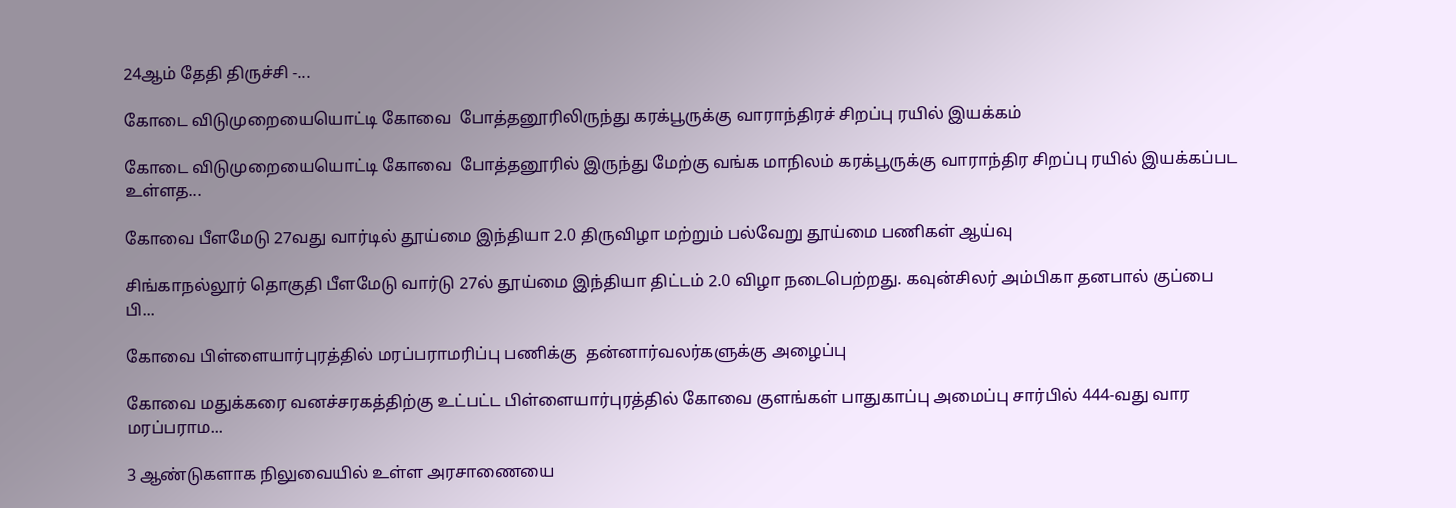24ஆம் தேதி திருச்சி -...

கோடை விடுமுறையையொட்டி கோவை  போத்தனூரிலிருந்து கரக்பூருக்கு வாராந்திரச் சிறப்பு ரயில் இயக்கம்

கோடை விடுமுறையையொட்டி கோவை  போத்தனூரில் இருந்து மேற்கு வங்க மாநிலம் கரக்பூருக்கு வாராந்திர சிறப்பு ரயில் இயக்கப்பட உள்ளத...

கோவை பீளமேடு 27வது வார்டில் தூய்மை இந்தியா 2.0 திருவிழா மற்றும் பல்வேறு தூய்மை பணிகள் ஆய்வு

சிங்காநல்லூர் தொகுதி பீளமேடு வார்டு 27ல் தூய்மை இந்தியா திட்டம் 2.0 விழா நடைபெற்றது. கவுன்சிலர் அம்பிகா தனபால் குப்பை பி...

கோவை பிள்ளையார்புரத்தில் மரப்பராமரிப்பு பணிக்கு  தன்னார்வலர்களுக்கு அழைப்பு

கோவை மதுக்கரை வனச்சரகத்திற்கு உட்பட்ட பிள்ளையார்புரத்தில் கோவை குளங்கள் பாதுகாப்பு அமைப்பு சார்பில் 444-வது வார மரப்பராம...

3 ஆண்டுகளாக நிலுவையில் உள்ள அரசாணையை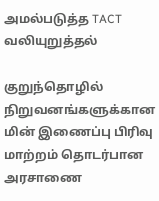அமல்படுத்த TACT வலியுறுத்தல்

குறுந்தொழில் நிறுவனங்களுக்கான மின் இணைப்பு பிரிவு மாற்றம் தொடர்பான அரசாணை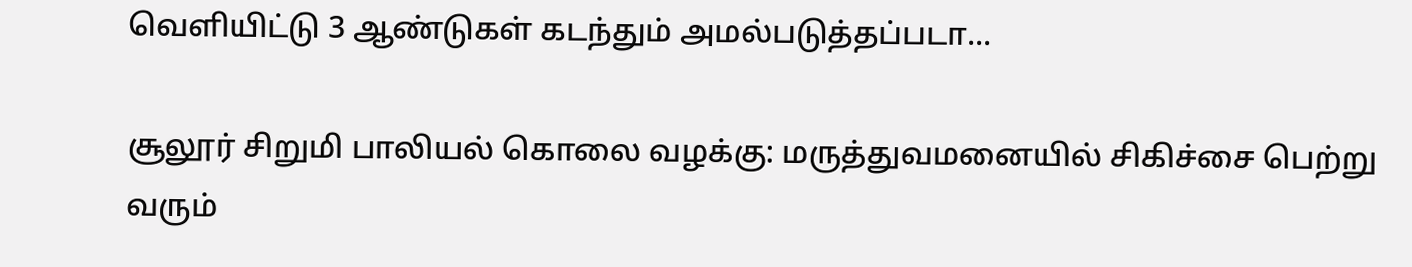வெளியிட்டு 3 ஆண்டுகள் கடந்தும் அமல்படுத்தப்படா...

சூலூர் சிறுமி பாலியல் கொலை வழக்கு: மருத்துவமனையில் சிகிச்சை பெற்று வரும்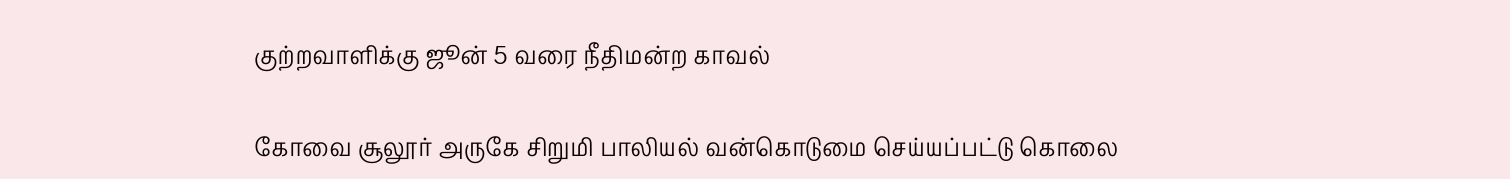குற்றவாளிக்கு ஜூன் 5 வரை நீதிமன்ற காவல்

கோவை சூலூர் அருகே சிறுமி பாலியல் வன்கொடுமை செய்யப்பட்டு கொலை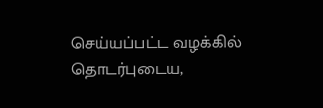செய்யப்பட்ட வழக்கில் தொடர்புடைய,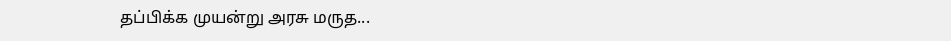தப்பிக்க முயன்று அரசு மருத...